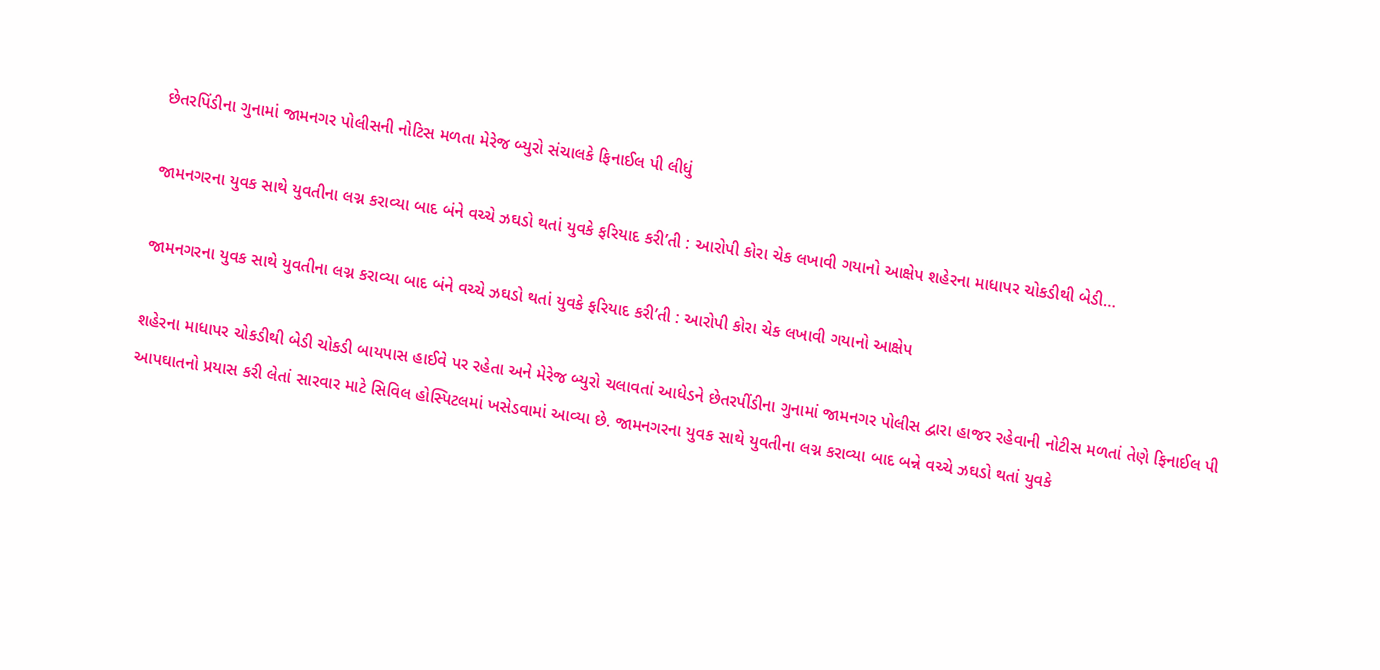છેતરપિંડીના ગુનામાં જામનગર પોલીસની નોટિસ મળતા મેરેજ બ્યુરો સંચાલકે ફિનાઈલ પી લીધું

જામનગરના યુવક સાથે યુવતીના લગ્ન કરાવ્યા બાદ બંને વચ્ચે ઝઘડો થતાં યુવકે ફરિયાદ કરી’તી : આરોપી કોરા ચેક લખાવી ગયાનો આક્ષેપ શહેરના માધાપર ચોકડીથી બેડી…

જામનગરના યુવક સાથે યુવતીના લગ્ન કરાવ્યા બાદ બંને વચ્ચે ઝઘડો થતાં યુવકે ફરિયાદ કરી’તી : આરોપી કોરા ચેક લખાવી ગયાનો આક્ષેપ

શહેરના માધાપર ચોકડીથી બેડી ચોકડી બાયપાસ હાઈવે પર રહેતા અને મેરેજ બ્યુરો ચલાવતાં આધેડને છેતરપીંડીના ગુનામાં જામનગર પોલીસ દ્વારા હાજર રહેવાની નોટીસ મળતાં તેણે ફિનાઈલ પી આપઘાતનો પ્રયાસ કરી લેતાં સારવાર માટે સિવિલ હોસ્પિટલમાં ખસેડવામાં આવ્યા છે. જામનગરના યુવક સાથે યુવતીના લગ્ન કરાવ્યા બાદ બન્ને વચ્ચે ઝઘડો થતાં યુવકે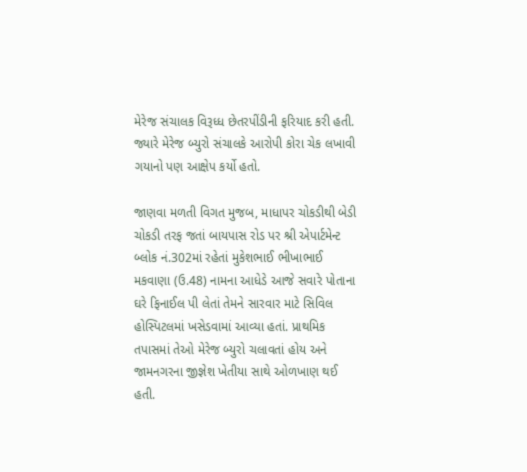મેરેજ સંચાલક વિરૂધ્ધ છેતરપીંડીની ફરિયાદ કરી હતી. જ્યારે મેરેજ બ્યુરો સંચાલકે આરોપી કોરા ચેક લખાવી ગયાનો પણ આક્ષેપ કર્યો હતો.

જાણવા મળતી વિગત મુજબ, માધાપર ચોકડીથી બેડી ચોકડી તરફ જતાં બાયપાસ રોડ પર શ્રી એપાર્ટમેન્ટ બ્લોક નં.302માં રહેતાં મુકેશભાઈ ભીખાભાઈ મકવાણા (ઉ.48) નામના આધેડે આજે સવારે પોતાના ઘરે ફિનાઈલ પી લેતાં તેમને સારવાર માટે સિવિલ હોસ્પિટલમાં ખસેડવામાં આવ્યા હતાં. પ્રાથમિક તપાસમાં તેઓ મેરેજ બ્યુરો ચલાવતાં હોય અને જામનગરના જીજ્ઞેશ ખેતીયા સાથે ઓળખાણ થઈ હતી.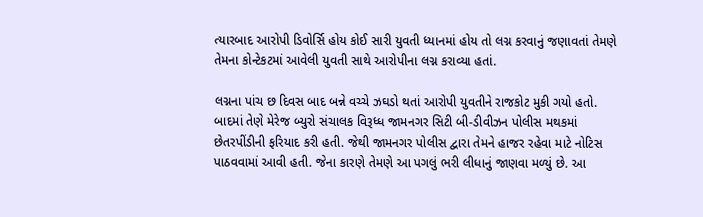ત્યારબાદ આરોપી ડિવોર્સિ હોય કોઈ સારી યુવતી ધ્યાનમાં હોય તો લગ્ન કરવાનું જણાવતાં તેમણે તેમના કોન્ટેકટમાં આવેલી યુવતી સાથે આરોપીના લગ્ન કરાવ્યા હતાં.

લગ્નના પાંચ છ દિવસ બાદ બન્ને વચ્ચે ઝઘડો થતાં આરોપી યુવતીને રાજકોટ મુકી ગયો હતો. બાદમાં તેણે મેરેજ બ્યુરો સંચાલક વિરૂધ્ધ જામનગર સિટી બી-ડીવીઝન પોલીસ મથકમાં છેતરપીંડીની ફરિયાદ કરી હતી. જેથી જામનગર પોલીસ દ્વારા તેમને હાજર રહેવા માટે નોટિસ પાઠવવામાં આવી હતી. જેના કારણે તેમણે આ પગલું ભરી લીધાનું જાણવા મળ્યું છે. આ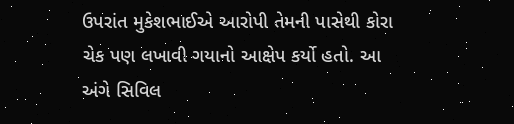ઉપરાંત મુકેશભાઈએ આરોપી તેમની પાસેથી કોરા ચેક પણ લખાવી ગયાનો આક્ષેપ કર્યો હતો. આ અંગે સિવિલ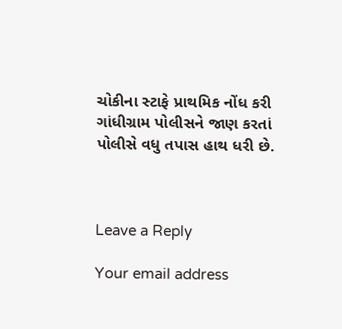ચોકીના સ્ટાફે પ્રાથમિક નોંધ કરી ગાંધીગ્રામ પોલીસને જાણ કરતાં પોલીસે વધુ તપાસ હાથ ધરી છે.



Leave a Reply

Your email address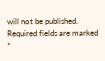will not be published. Required fields are marked *